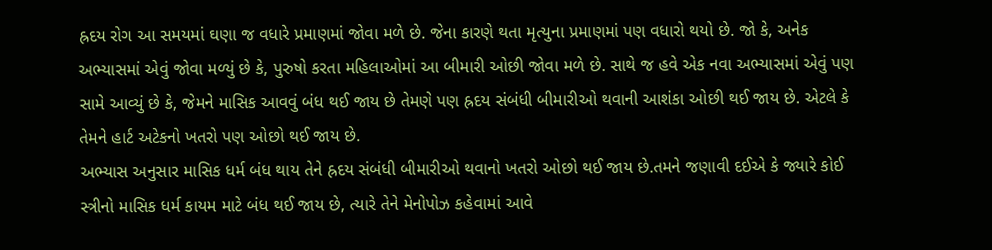હ્રદય રોગ આ સમયમાં ઘણા જ વધારે પ્રમાણમાં જોવા મળે છે. જેના કારણે થતા મૃત્યુના પ્રમાણમાં પણ વધારો થયો છે. જો કે, અનેક અભ્યાસમાં એવું જોવા મળ્યું છે કે, પુરુષો કરતા મહિલાઓમાં આ બીમારી ઓછી જોવા મળે છે. સાથે જ હવે એક નવા અભ્યાસમાં એવું પણ સામે આવ્યું છે કે, જેમને માસિક આવવું બંધ થઈ જાય છે તેમણે પણ હ્રદય સંબંધી બીમારીઓ થવાની આશંકા ઓછી થઈ જાય છે. એટલે કે તેમને હાર્ટ અટેકનો ખતરો પણ ઓછો થઈ જાય છે.
અભ્યાસ અનુસાર માસિક ધર્મ બંધ થાય તેને હ્રદય સંબંધી બીમારીઓ થવાનો ખતરો ઓછો થઈ જાય છે.તમને જણાવી દઈએ કે જ્યારે કોઈ સ્ત્રીનો માસિક ધર્મ કાયમ માટે બંધ થઈ જાય છે, ત્યારે તેને મેનોપોઝ કહેવામાં આવે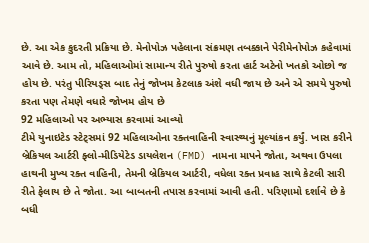છે. આ એક કુદરતી પ્રક્રિયા છે. મેનોપોઝ પહેલાના સંક્રમણ તબક્કાને પેરીમેનોપોઝ કહેવામાં આવે છે. આમ તો, મહિલાઓમાં સામાન્ય રીતે પુરુષો કરતા હાર્ટ અટેનો ખતકો ઓછો જ હોય છે. પરંતુ પીરિયડ્સ બાદ તેનું જોખમ કેટલાક અંશે વધી જાય છે અને એ સમયે પુરુષો કરતા પણ તેમણે વધારે જોખમ હોય છે
92 મહિલાઓ પર અભ્યાસ કરવામાં આવ્યો
ટીમે યુનાઇટેડ સ્ટેટ્સમાં 92 મહિલાઓના રક્તવાહિની સ્વાસ્થ્યનું મૂલ્યાંકન કર્યું. ખાસ કરીને બ્રેકિયલ આર્ટરી ફ્લો-મીડિયેટેડ ડાયલેશન (FMD) નામના માપને જોતા, અથવા ઉપલા હાથની મુખ્ય રક્ત વાહિની, તેમની બ્રેકિયલ આર્ટરી, વધેલા રક્ત પ્રવાહ સાથે કેટલી સારી રીતે ફેલાય છે તે જોતા. આ બાબતની તપાસ કરવામાં આવી હતી. પરિણામો દર્શાવે છે કે બધી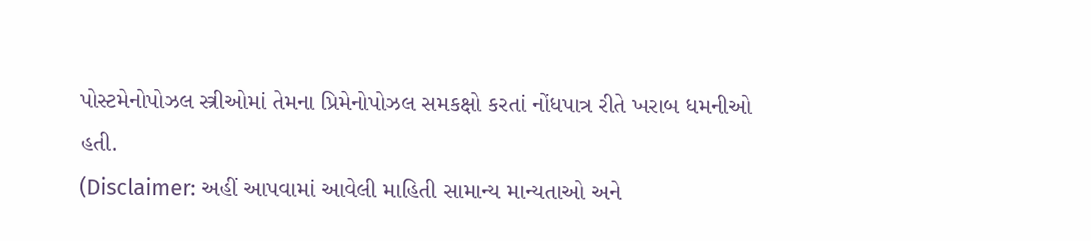પોસ્ટમેનોપોઝલ સ્ત્રીઓમાં તેમના પ્રિમેનોપોઝલ સમકક્ષો કરતાં નોંધપાત્ર રીતે ખરાબ ધમનીઓ હતી.
(Disclaimer: અહીં આપવામાં આવેલી માહિતી સામાન્ય માન્યતાઓ અને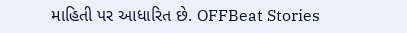માહિતી પર આધારિત છે. OFFBeat Stories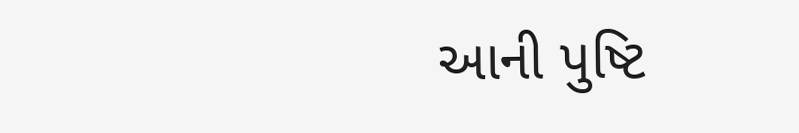આની પુષ્ટિ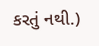કરતું નથી.)